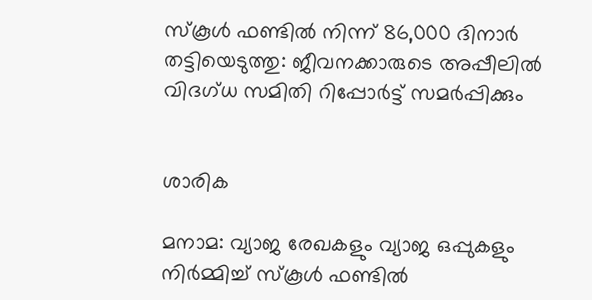സ്കൂൾ ഫണ്ടിൽ നിന്ന് 86,000 ദിനാർ തട്ടിയെടുത്തു: ജീവനക്കാരുടെ അപ്പീലിൽ വിദഗ്ധ സമിതി റിപ്പോർട്ട് സമർപ്പിക്കും


ശാരിക

മനാമ: വ്യാജ രേഖകളും വ്യാജ ഒപ്പുകളും നിർമ്മിച്ച് സ്കൂൾ ഫണ്ടിൽ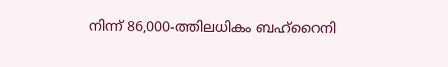നിന്ന് 86,000-ത്തിലധികം ബഹ്‌റൈനി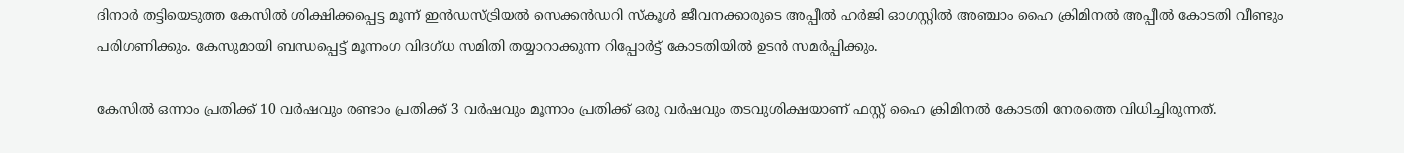ദിനാർ തട്ടിയെടുത്ത കേസിൽ ശിക്ഷിക്കപ്പെട്ട മൂന്ന് ഇൻഡസ്ട്രിയൽ സെക്കൻഡറി സ്കൂൾ ജീവനക്കാരുടെ അപ്പീൽ ഹർജി ഓഗസ്റ്റിൽ അഞ്ചാം ഹൈ ക്രിമിനൽ അപ്പീൽ കോടതി വീണ്ടും പരിഗണിക്കും. കേസുമായി ബന്ധപ്പെട്ട് മൂന്നംഗ വിദഗ്ധ സമിതി തയ്യാറാക്കുന്ന റിപ്പോർട്ട് കോടതിയിൽ ഉടൻ സമർപ്പിക്കും.

കേസിൽ ഒന്നാം പ്രതിക്ക് 10 വർഷവും രണ്ടാം പ്രതിക്ക് 3 വർഷവും മൂന്നാം പ്രതിക്ക് ഒരു വർഷവും തടവുശിക്ഷയാണ് ഫസ്റ്റ് ഹൈ ക്രിമിനൽ കോടതി നേരത്തെ വിധിച്ചിരുന്നത്.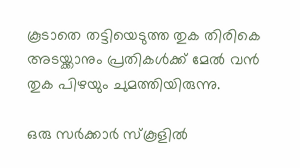കൂടാതെ തട്ടിയെടുത്ത തുക തിരികെ അടയ്ക്കാനും പ്രതികൾക്ക് മേൽ വൻ തുക പിഴയും ചുമത്തിയിരുന്നു.

ഒരു സർക്കാർ സ്കൂളിൽ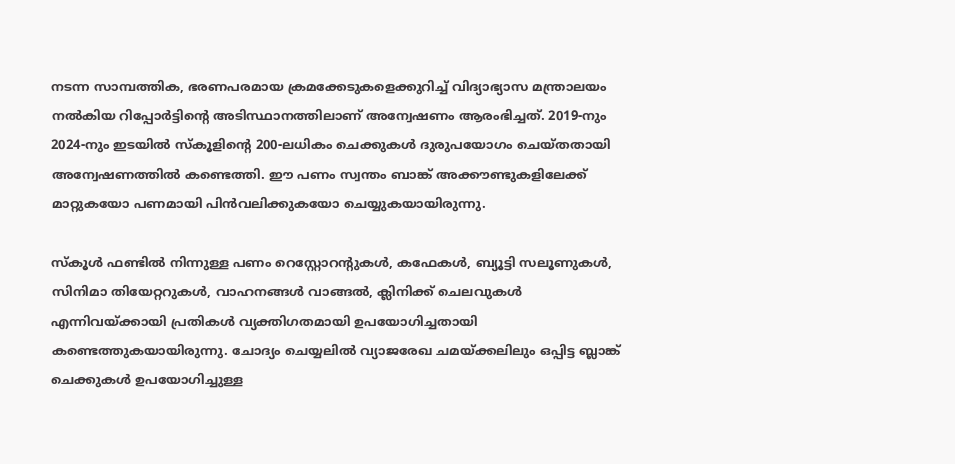നടന്ന സാമ്പത്തിക, ഭരണപരമായ ക്രമക്കേടുകളെക്കുറിച്ച് വിദ്യാഭ്യാസ മന്ത്രാലയം നൽകിയ റിപ്പോർട്ടിന്റെ അടിസ്ഥാനത്തിലാണ് അന്വേഷണം ആരംഭിച്ചത്. 2019-നും 2024-നും ഇടയിൽ സ്കൂളിന്റെ 200-ലധികം ചെക്കുകൾ ദുരുപയോഗം ചെയ്തതായി അന്വേഷണത്തിൽ കണ്ടെത്തി. ഈ പണം സ്വന്തം ബാങ്ക് അക്കൗണ്ടുകളിലേക്ക് മാറ്റുകയോ പണമായി പിൻവലിക്കുകയോ ചെയ്യുകയായിരുന്നു.

സ്കൂൾ ഫണ്ടിൽ നിന്നുള്ള പണം റെസ്റ്റോറന്റുകൾ, കഫേകൾ, ബ്യൂട്ടി സലൂണുകൾ, സിനിമാ തിയേറ്ററുകൾ, വാഹനങ്ങൾ വാങ്ങൽ, ക്ലിനിക്ക് ചെലവുകൾ എന്നിവയ്ക്കായി പ്രതികൾ വ്യക്തിഗതമായി ഉപയോഗിച്ചതായി കണ്ടെത്തുകയായിരുന്നു. ചോദ്യം ചെയ്യലിൽ വ്യാജരേഖ ചമയ്ക്കലിലും ഒപ്പിട്ട ബ്ലാങ്ക് ചെക്കുകൾ ഉപയോഗിച്ചുള്ള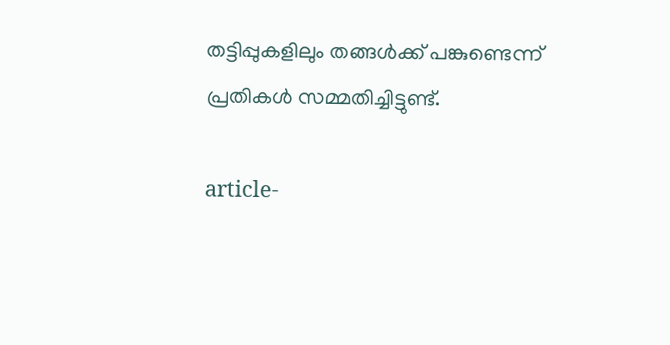തട്ടിപ്പുകളിലും തങ്ങൾക്ക് പങ്കുണ്ടെന്ന് പ്രതികൾ സമ്മതിച്ചിട്ടുണ്ട്.

article-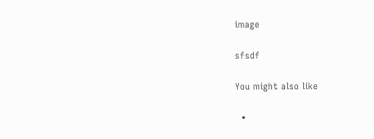image

sfsdf

You might also like

  •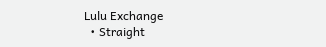Lulu Exchange
  • Straight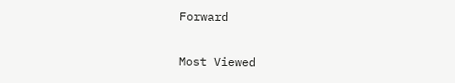Forward

Most Viewed